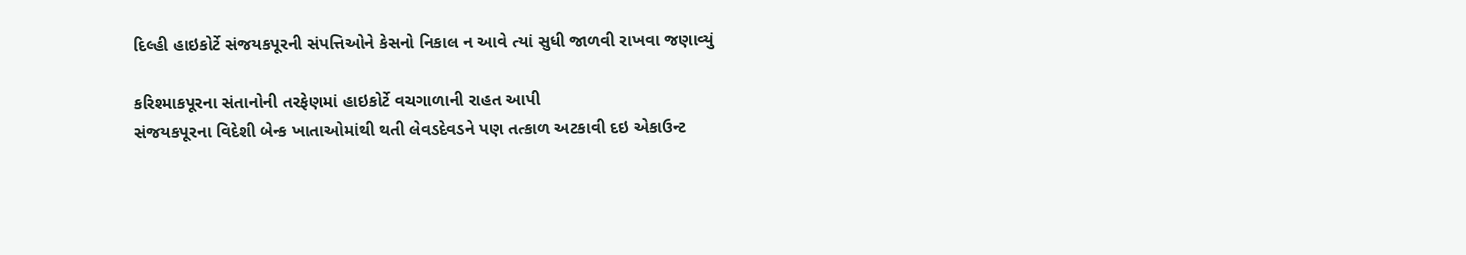દિલ્હી હાઇકોર્ટે સંજયકપૂરની સંપત્તિઓને કેસનો નિકાલ ન આવે ત્યાં સુધી જાળવી રાખવા જણાવ્યું

કરિશ્માકપૂરના સંતાનોની તરફેણમાં હાઇકોર્ટે વચગાળાની રાહત આપી
સંજયકપૂરના વિદેશી બેન્ક ખાતાઓમાંથી થતી લેવડદેવડને પણ તત્કાળ અટકાવી દઇ એકાઉન્ટ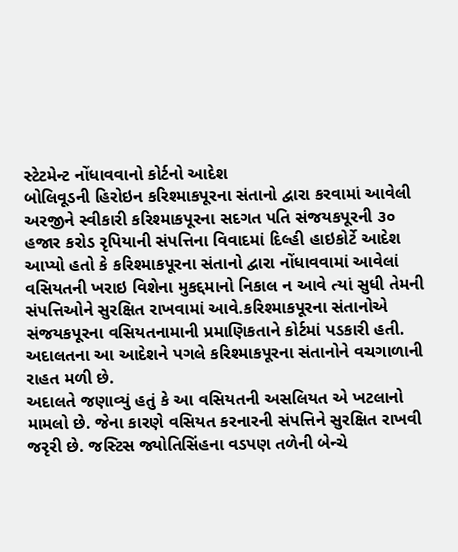સ્ટેટમેન્ટ નોંધાવવાનો કોર્ટનો આદેશ
બોલિવૂડની હિરોઇન કરિશ્માકપૂરના સંતાનો દ્વારા કરવામાં આવેલી અરજીને સ્વીકારી કરિશ્માકપૂરના સદગત પતિ સંજયકપૂરની ૩૦ હજાર કરોડ રૃપિયાની સંપત્તિના વિવાદમાં દિલ્હી હાઇકોર્ટે આદેશ આપ્યો હતો કે કરિશ્માકપૂરના સંતાનો દ્વારા નોંધાવવામાં આવેલાં વસિયતની ખરાઇ વિશેના મુકદ્દમાનો નિકાલ ન આવે ત્યાં સુધી તેમની સંપત્તિઓને સુરક્ષિત રાખવામાં આવે.કરિશ્માકપૂરના સંતાનોએ સંજયકપૂરના વસિયતનામાની પ્રમાણિકતાને કોર્ટમાં પડકારી હતી. અદાલતના આ આદેશને પગલે કરિશ્માકપૂરના સંતાનોને વચગાળાની રાહત મળી છે.
અદાલતે જણાવ્યું હતું કે આ વસિયતની અસલિયત એ ખટલાનો મામલો છે. જેના કારણે વસિયત કરનારની સંપત્તિને સુરક્ષિત રાખવી જરૃરી છે. જસ્ટિસ જ્યોતિસિંહના વડપણ તળેની બેન્ચે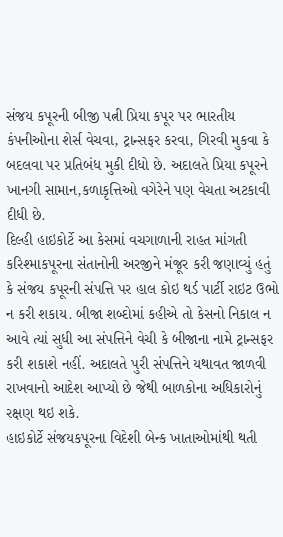સંજય કપૂરની બીજી પત્ની પ્રિયા કપૂર પર ભારતીય કંપનીઓના શેર્સ વેચવા, ટ્રાન્સફર કરવા, ગિરવી મુકવા કે બદલવા પર પ્રતિબંધ મુકી દીધો છે. અદાલતે પ્રિયા કપૂરને ખાનગી સામાન,કળાકૃત્તિઓ વગેરેને પણ વેચતા અટકાવી દીધી છે.
દિલ્હી હાઇકોર્ટે આ કેસમાં વચગાળાની રાહત માંગતી કરિશ્માકપૂરના સંતાનોની અરજીને મંજૂર કરી જણાવ્યું હતું કે સંજય કપૂરની સંપત્તિ પર હાલ કોઇ થર્ડ પાર્ટી રાઇટ ઉભો ન કરી શકાય. બીજા શબ્દોમાં કહીએ તો કેસનો નિકાલ ન આવે ત્યાં સુધી આ સંપત્તિને વેચી કે બીજાના નામે ટ્રાન્સફર કરી શકાશે નહીં. અદાલતે પુરી સંપત્તિને યથાવત જાળવી રાખવાનો આદેશ આપ્યો છે જેથી બાળકોના અધિકારોનું રક્ષણ થઇ શકે.
હાઇકોર્ટે સંજયકપૂરના વિદેશી બેન્ક ખાતાઓમાંથી થતી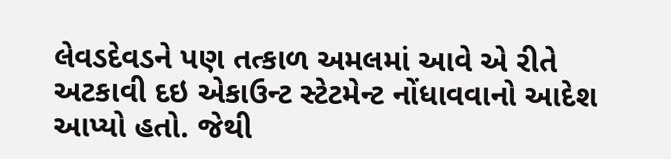લેવડદેવડને પણ તત્કાળ અમલમાં આવે એ રીતે અટકાવી દઇ એકાઉન્ટ સ્ટેટમેન્ટ નોંધાવવાનો આદેશ આપ્યો હતો. જેથી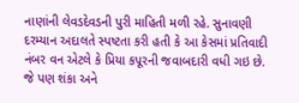નાણાંની લેવડદેવડની પુરી માહિતી મળી રહે. સુનાવણી દરમ્યાન અદાલતે સ્પષ્ટતા કરી હતી કે આ કેસમાં પ્રતિવાદી નંબર વન એટલે કે પ્રિયા કપૂરની જવાબદારી વધી ગઇ છે. જે પણ શંકા અને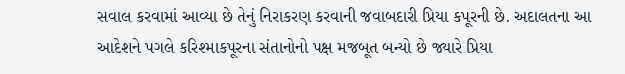સવાલ કરવામાં આવ્યા છે તેનું નિરાકરણ કરવાની જવાબદારી પ્રિયા કપૂરની છે. અદાલતના આ આદેશને પગલે કરિશ્માકપૂરના સંતાનોનો પક્ષ મજબૂત બન્યો છે જ્યારે પ્રિયા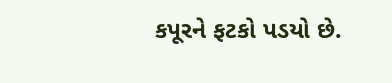કપૂરને ફટકો પડયો છે.